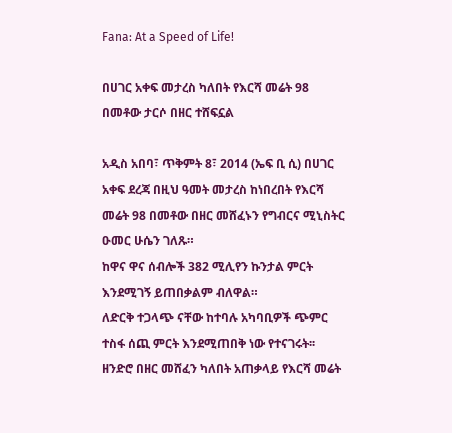Fana: At a Speed of Life!

በሀገር አቀፍ መታረስ ካለበት የእርሻ መሬት 98 በመቶው ታርሶ በዘር ተሸፍኗል

አዲስ አበባ፣ ጥቅምት 8፣ 2014 (ኤፍ ቢ ሲ) በሀገር አቀፍ ደረጃ በዚህ ዓመት መታረስ ከነበረበት የእርሻ መሬት 98 በመቶው በዘር መሸፈኑን የግብርና ሚኒስትር ዑመር ሁሴን ገለጹ።
ከዋና ዋና ሰብሎች 382 ሚሊየን ኩንታል ምርት እንደሚገኝ ይጠበቃልም ብለዋል።
ለድርቅ ተጋላጭ ናቸው ከተባሉ አካባቢዎች ጭምር ተስፋ ሰጪ ምርት እንደሚጠበቅ ነው የተናገሩት፡፡
ዘንድሮ በዘር መሸፈን ካለበት አጠቃላይ የእርሻ መሬት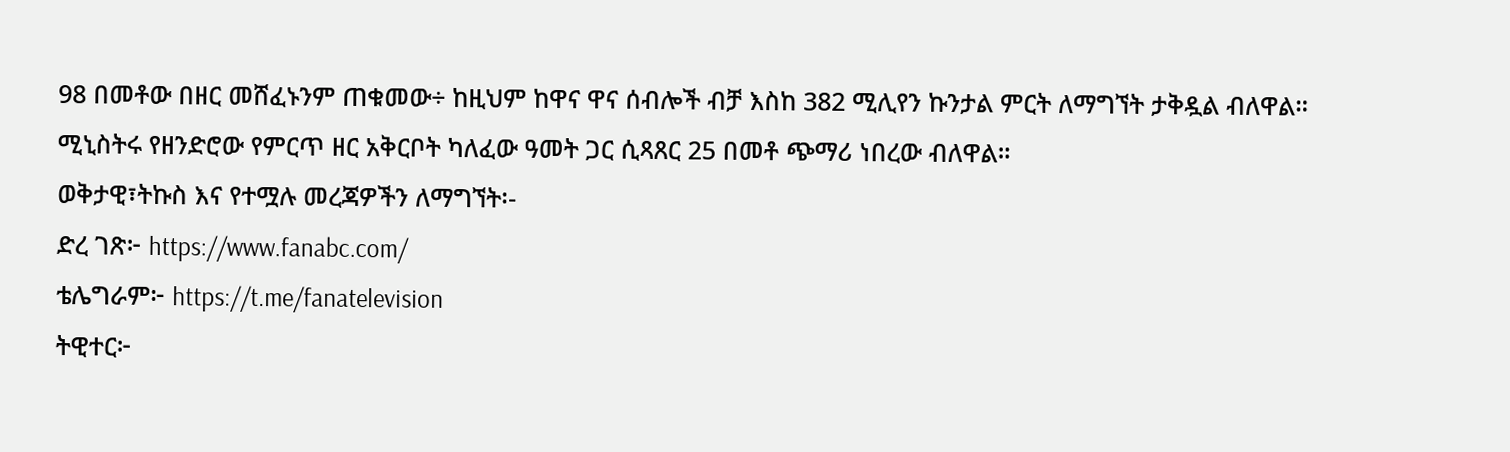98 በመቶው በዘር መሸፈኑንም ጠቁመው÷ ከዚህም ከዋና ዋና ሰብሎች ብቻ እስከ 382 ሚሊየን ኩንታል ምርት ለማግኘት ታቅዷል ብለዋል።
ሚኒስትሩ የዘንድሮው የምርጥ ዘር አቅርቦት ካለፈው ዓመት ጋር ሲጻጸር 25 በመቶ ጭማሪ ነበረው ብለዋል።
ወቅታዊ፣ትኩስ እና የተሟሉ መረጃዎችን ለማግኘት፡-
ድረ ገጽ፦ https://www.fanabc.com/
ቴሌግራም፦ https://t.me/fanatelevision
ትዊተር፦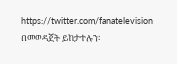https://twitter.com/fanatelevision በመወዳጀት ይከታተሉን፡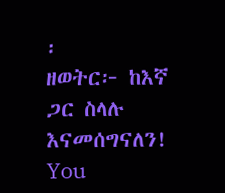፡
ዘወትር፦ ከእኛ ጋር ስላሉ እናመሰግናለን!
You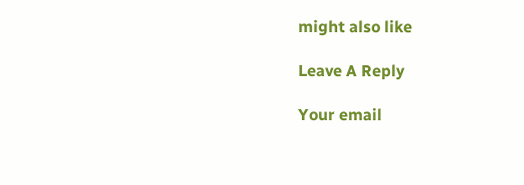might also like

Leave A Reply

Your email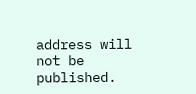address will not be published.